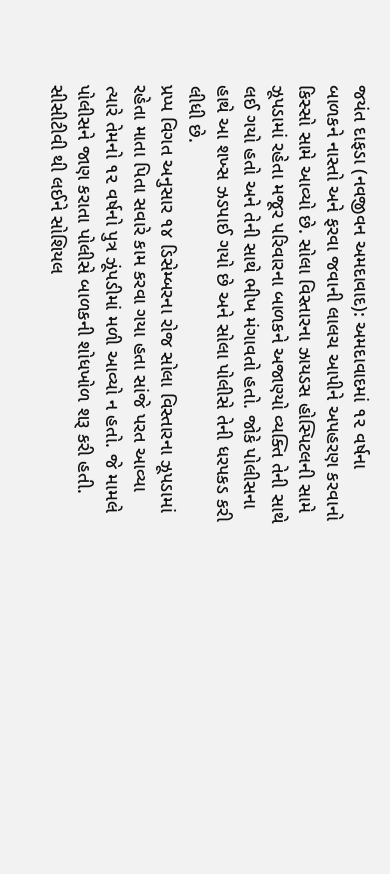જયંત દાફડા (નવજીવન અમદાવાદ): અમદાવાદમાં ૧૨ વર્ષના બાળકને નાસ્તો અને ફરવા જવાની લાલચ આપીને અપહરણ કરવાનો કિસ્સો સામે આવ્યો છે. સોલા વિસ્તારના ઝાયડસ હોસ્પિટલની સામે ઝૂપડામાં રહેતા મજૂર પરિવારના બાળકને અજાણ્યો વ્યક્તિ તેની સાથે લઈ ગયો હતો અને તેની સાથે ભીખ મંગાવતો હતો. જોકે પોલીસના હાથે આ શખ્સ ઝડપાઈ ગયો છે અને સોલા પોલીસે તેની ધરપકડ કરી લીધી છે.
પ્રપ્પ વિગત અનુસાર ૧૪ ડિસેમ્બરના રોજ સોલા વિસ્તારના ઝૂપડામાં રહેતા માતા પિતા સવારે કામ કરવા ગયા હતા સાંજે પરત આવ્યા ત્યારે તેમનો ૧૨ વર્ષનો પુત્ર ઝૂંપડીમાં મળી આવ્યો ન હતો. જે મામલે પોલીસને જાણ કરાતા પોલીસે બાળકની શોધખોળ શરૂ કરી હતી. સીસીટીવી થી લઈને સોશિયલ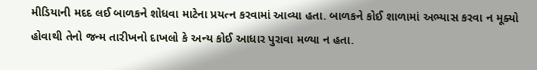મીડિયાની મદદ લઈ બાળકને શોધવા માટેના પ્રયત્ન કરવામાં આવ્યા હતા. બાળકને કોઈ શાળામાં અભ્યાસ કરવા ન મૂક્યો હોવાથી તેનો જન્મ તારીખનો દાખલો કે અન્ય કોઈ આધાર પુરાવા મળ્યા ન હતા.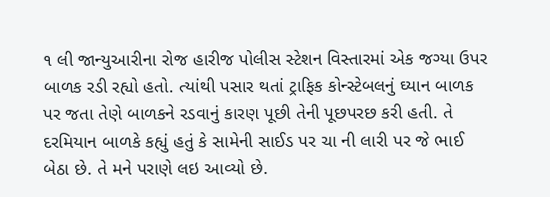૧ લી જાન્યુઆરીના રોજ હારીજ પોલીસ સ્ટેશન વિસ્તારમાં એક જગ્યા ઉપર બાળક રડી રહ્યો હતો. ત્યાંથી પસાર થતાં ટ્રાફિક કોન્સ્ટેબલનું ઘ્યાન બાળક પર જતા તેણે બાળકને રડવાનું કારણ પૂછી તેની પૂછપરછ કરી હતી. તે દરમિયાન બાળકે કહ્યું હતું કે સામેની સાઈડ પર ચા ની લારી પર જે ભાઈ બેઠા છે. તે મને પરાણે લઇ આવ્યો છે.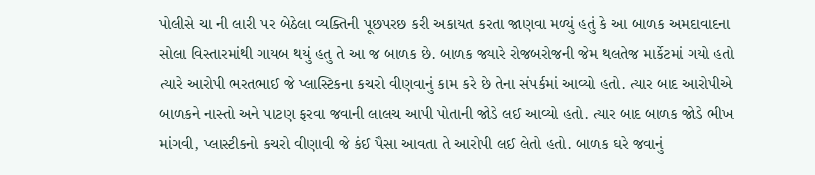પોલીસે ચા ની લારી પર બેઠેલા વ્યક્તિની પૂછપરછ કરી અકાયત કરતા જાણવા મળ્યું હતું કે આ બાળક અમદાવાદના સોલા વિસ્તારમાંથી ગાયબ થયું હતુ તે આ જ બાળક છે. બાળક જ્યારે રોજબરોજની જેમ થલતેજ માર્કેટમાં ગયો હતો ત્યારે આરોપી ભરતભાઈ જે પ્લાસ્ટિકના કચરો વીણવાનું કામ કરે છે તેના સંપર્કમાં આવ્યો હતો. ત્યાર બાદ આરોપીએ બાળકને નાસ્તો અને પાટણ ફરવા જવાની લાલચ આપી પોતાની જોડે લઈ આવ્યો હતો. ત્યાર બાદ બાળક જોડે ભીખ માંગવી, પ્લાસ્ટીકનો કચરો વીણાવી જે કંઈ પૈસા આવતા તે આરોપી લઈ લેતો હતો. બાળક ઘરે જવાનું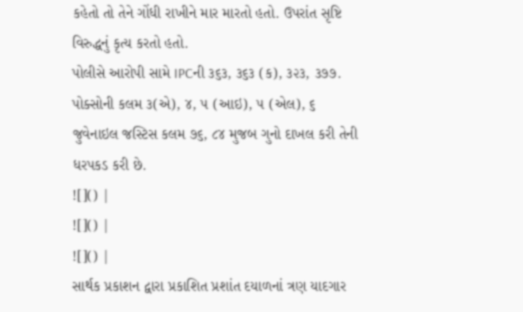કહેતો તો તેને ગોંધી રાખીને માર મારતો હતો. ઉપરાંત સૃષ્ટિ વિરુદ્ધનું કૃત્ય કરતો હતો.
પોલીસે આરોપી સામે IPCની ૩૬૩, ૩૬૩ (ક), ૩૨૩, ૩૭૭. પોક્સોની કલમ ૩(એ), ૪, ૫ (આઇ), ૫ (એલ), ૬ જુવેનાઇલ જસ્ટિસ કલમ ૭૬, ૮૪ મુજબ ગુનો દાખલ કરી તેની ધરપકડ કરી છે.
![]() |
![]() |
![]() |
સાર્થક પ્રકાશન દ્વારા પ્રકાશિત પ્રશાંત દયાળનાં ત્રણ યાદગાર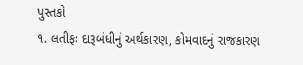પુસ્તકો
૧. લતીફઃ દારૂબંધીનું અર્થકારણ, કોમવાદનું રાજકારણ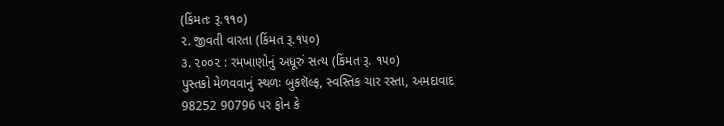(કિંમતઃ રૂ.૧૧૦)
૨. જીવતી વારતા (કિંમત રૂ.૧૫૦)
૩. ૨૦૦૨ : રમખાણોનું અધૂરું સત્ય (કિંમત રૂ. ૧૫૦)
પુસ્તકો મેળવવાનું સ્થળઃ બુકશૅલ્ફ, સ્વસ્તિક ચાર રસ્તા, અમદાવાદ
98252 90796 પર ફોન કે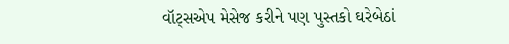વૉટ્સએપ મેસેજ કરીને પણ પુસ્તકો ઘરેબેઠાં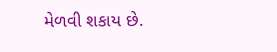મેળવી શકાય છે.